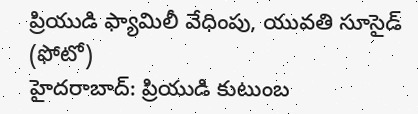ప్రియుడి ఫ్యామిలీ వేధింపు, యువతి సూసైడ్ (ఫోటో)
హైదరాబాద్: ప్రియుడి కుటుంబ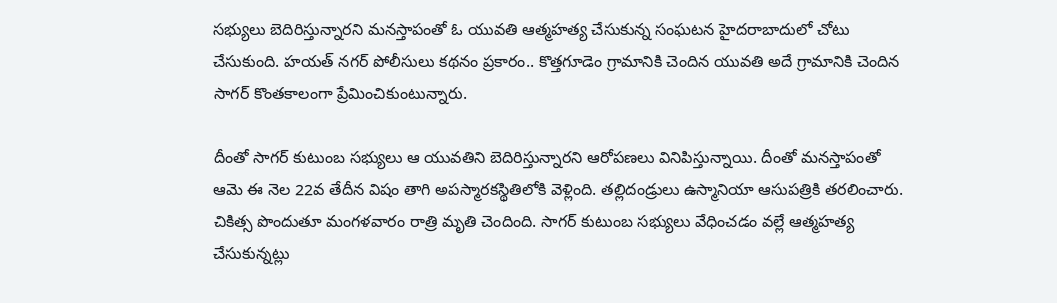సభ్యులు బెదిరిస్తున్నారని మనస్తాపంతో ఓ యువతి ఆత్మహత్య చేసుకున్న సంఘటన హైదరాబాదులో చోటు చేసుకుంది. హయత్ నగర్ పోలీసులు కథనం ప్రకారం.. కొత్తగూడెం గ్రామానికి చెందిన యువతి అదే గ్రామానికి చెందిన సాగర్ కొంతకాలంగా ప్రేమించికుంటున్నారు.

దీంతో సాగర్ కుటుంబ సభ్యులు ఆ యువతిని బెదిరిస్తున్నారని ఆరోపణలు వినిపిస్తున్నాయి. దీంతో మనస్తాపంతో ఆమె ఈ నెల 22వ తేదీన విషం తాగి అపస్మారకస్థితిలోకి వెళ్లింది. తల్లిదండ్రులు ఉస్మానియా ఆసుపత్రికి తరలించారు. చికిత్స పొందుతూ మంగళవారం రాత్రి మృతి చెందింది. సాగర్ కుటుంబ సభ్యులు వేధించడం వల్లే ఆత్మహత్య చేసుకున్నట్లు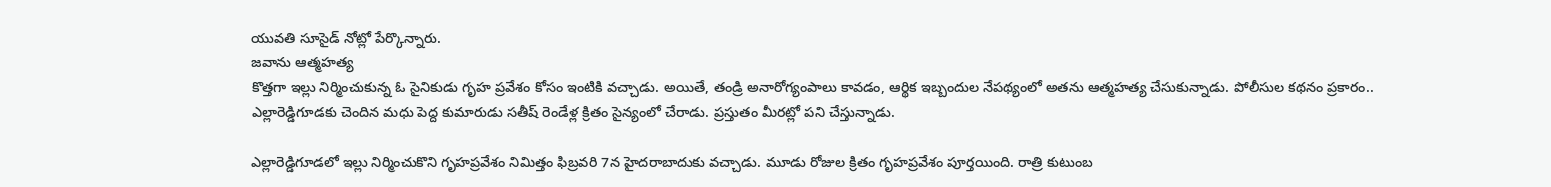యువతి సూసైడ్ నోట్లో పేర్కొన్నారు.
జవాను ఆత్మహత్య
కొత్తగా ఇల్లు నిర్మించుకున్న ఓ సైనికుడు గృహ ప్రవేశం కోసం ఇంటికి వచ్చాడు. అయితే, తండ్రి అనారోగ్యంపాలు కావడం, ఆర్థిక ఇబ్బందుల నేపథ్యంలో అతను ఆత్మహత్య చేసుకున్నాడు. పోలీసుల కథనం ప్రకారం.. ఎల్లారెడ్డిగూడకు చెందిన మధు పెద్ద కుమారుడు సతీష్ రెండేళ్ల క్రితం సైన్యంలో చేరాడు. ప్రస్తుతం మీరట్లో పని చేస్తున్నాడు.

ఎల్లారెడ్డిగూడలో ఇల్లు నిర్మించుకొని గృహప్రవేశం నిమిత్తం ఫిబ్రవరి 7న హైదరాబాదుకు వచ్చాడు. మూడు రోజుల క్రితం గృహప్రవేశం పూర్తయింది. రాత్రి కుటుంబ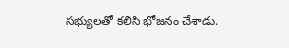సభ్యులతో కలిసి భోజనం చేశాడు.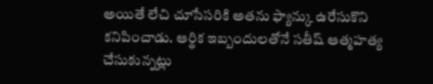అయితే లేచి చూసేసరికి అతను ఫ్యాన్కు ఉరేసుకొని కనిపించాడు. ఆర్థిక ఇబ్బందులతోనే సతీష్ ఆత్మహత్య చేసుకున్నట్లు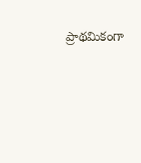ప్రాథమికంగా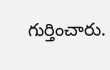గుర్తించారు.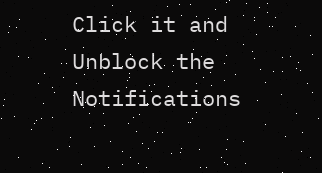Click it and Unblock the Notifications